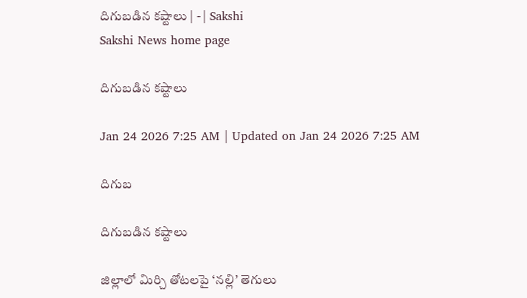దిగుబడిన కష్టాలు | - | Sakshi
Sakshi News home page

దిగుబడిన కష్టాలు

Jan 24 2026 7:25 AM | Updated on Jan 24 2026 7:25 AM

దిగుబ

దిగుబడిన కష్టాలు

జిల్లాలో మిర్చి తోటలపై ‘నల్లి’ తెగులు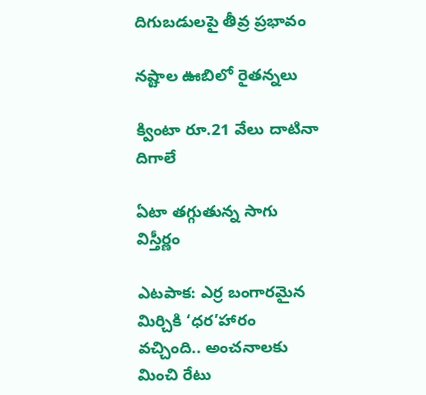దిగుబడులపై తీవ్ర ప్రభావం

నష్టాల ఊబిలో రైతన్నలు

క్వింటా రూ.21 వేలు దాటినా దిగాలే

ఏటా తగ్గుతున్న సాగు విస్తీర్ణం

ఎటపాక: ఎర్ర బంగారమైన మిర్చికి ‘ధర’హారం వచ్చింది.. అంచనాలకు మించి రేటు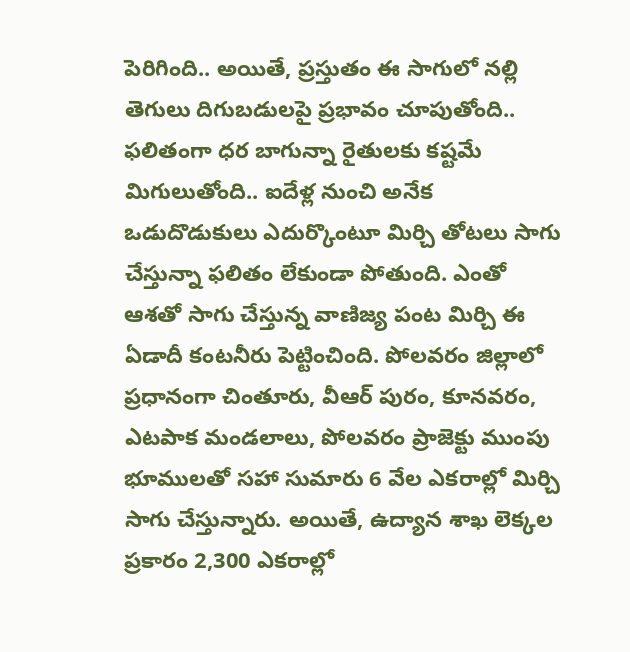పెరిగింది.. అయితే, ప్రస్తుతం ఈ సాగులో నల్లి తెగులు దిగుబడులపై ప్రభావం చూపుతోంది.. ఫలితంగా ధర బాగున్నా రైతులకు కష్టమే మిగులుతోంది.. ఐదేళ్ల నుంచి అనేక ఒడుదొడుకులు ఎదుర్కొంటూ మిర్చి తోటలు సాగు చేస్తున్నా ఫలితం లేకుండా పోతుంది. ఎంతో ఆశతో సాగు చేస్తున్న వాణిజ్య పంట మిర్చి ఈ ఏడాదీ కంటనీరు పెట్టించింది. పోలవరం జిల్లాలో ప్రధానంగా చింతూరు, వీఆర్‌ పురం, కూనవరం, ఎటపాక మండలాలు, పోలవరం ప్రాజెక్టు ముంపు భూములతో సహా సుమారు 6 వేల ఎకరాల్లో మిర్చి సాగు చేస్తున్నారు. అయితే, ఉద్యాన శాఖ లెక్కల ప్రకారం 2,300 ఎకరాల్లో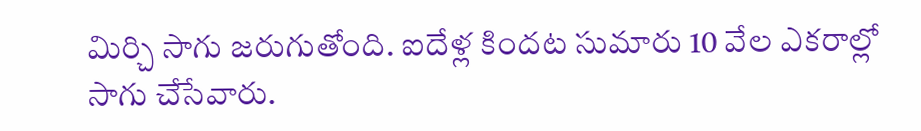మిర్చి సాగు జరుగుతోంది. ఐదేళ్ల కిందట సుమారు 10 వేల ఎకరాల్లో సాగు చేసేవారు.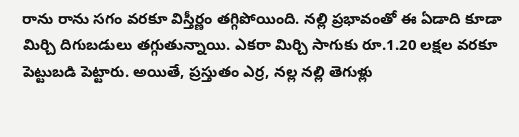రాను రాను సగం వరకూ విస్తీర్ణం తగ్గిపోయింది. నల్లి ప్రభావంతో ఈ ఏడాది కూడా మిర్చి దిగుబడులు తగ్గుతున్నాయి. ఎకరా మిర్చి సాగుకు రూ.1.20 లక్షల వరకూ పెట్టుబడి పెట్టారు. అయితే, ప్రస్తుతం ఎర్ర, నల్ల నల్లి తెగుళ్లు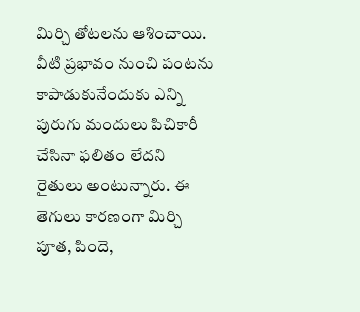మిర్చి తోటలను ఆశించాయి. వీటి ప్రభావం నుంచి పంటను కాపాడుకునేందుకు ఎన్ని పురుగు మందులు పిచికారీ చేసినా ఫలితం లేదని రైతులు అంటున్నారు. ఈ తెగులు కారణంగా మిర్చి పూత, పిందె,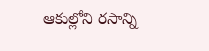ఆకుల్లోని రసాన్ని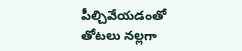పీల్చివేయడంతో తోటలు నల్లగా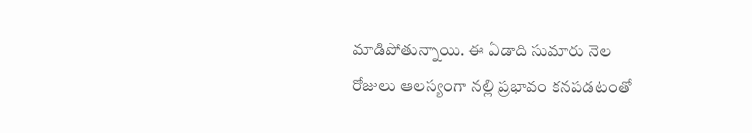మాడిపోతున్నాయి. ఈ ఏడాది సుమారు నెల రోజులు ఆలస్యంగా నల్లి ప్రభావం కనపడటంతో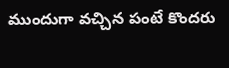ముందుగా వచ్చిన పంటే కొందరు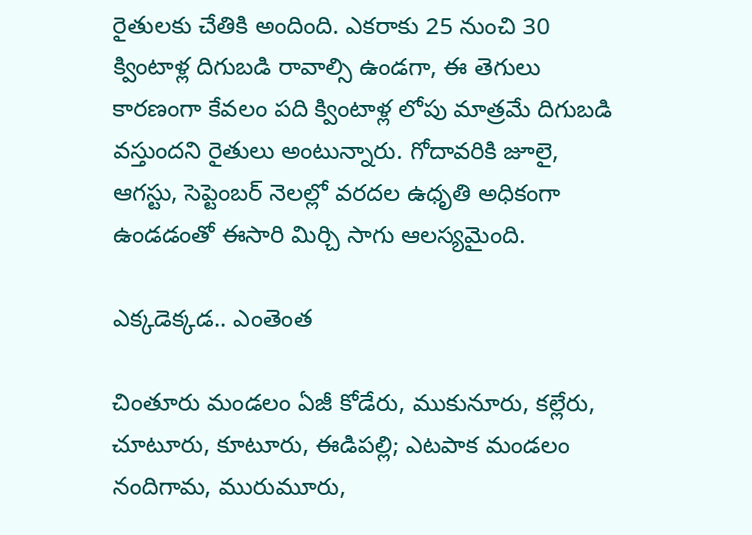రైతులకు చేతికి అందింది. ఎకరాకు 25 నుంచి 30 క్వింటాళ్ల దిగుబడి రావాల్సి ఉండగా, ఈ తెగులు కారణంగా కేవలం పది క్వింటాళ్ల లోపు మాత్రమే దిగుబడి వస్తుందని రైతులు అంటున్నారు. గోదావరికి జూలై, ఆగస్టు, సెప్టెంబర్‌ నెలల్లో వరదల ఉధృతి అధికంగా ఉండడంతో ఈసారి మిర్చి సాగు ఆలస్యమైంది.

ఎక్కడెక్కడ.. ఎంతెంత

చింతూరు మండలం ఏజీ కోడేరు, ముకునూరు, కల్లేరు, చూటూరు, కూటూరు, ఈడిపల్లి; ఎటపాక మండలం నందిగామ, మురుమూరు,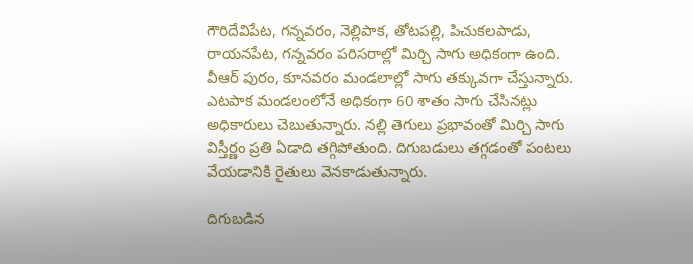గౌరిదేవిపేట, గన్నవరం, నెల్లిపాక, తోటపల్లి, పిచుకలపాడు, రాయనపేట, గన్నవరం పరిసరాల్లో మిర్చి సాగు అధికంగా ఉంది. వీఆర్‌ పురం, కూనవరం మండలాల్లో సాగు తక్కువగా చేస్తున్నారు. ఎటపాక మండలంలోనే అధికంగా 60 శాతం సాగు చేసినట్లు అధికారులు చెబుతున్నారు. నల్లి తెగులు ప్రభావంతో మిర్చి సాగు విస్తీర్ణం ప్రతి ఏడాది తగ్గిపోతుంది. దిగుబడులు తగ్గడంతో పంటలు వేయడానికి రైతులు వెనకాడుతున్నారు.

దిగుబడిన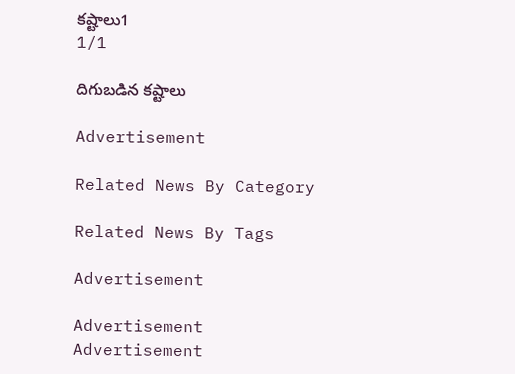కష్టాలు1
1/1

దిగుబడిన కష్టాలు

Advertisement

Related News By Category

Related News By Tags

Advertisement

Advertisement
Advertisement